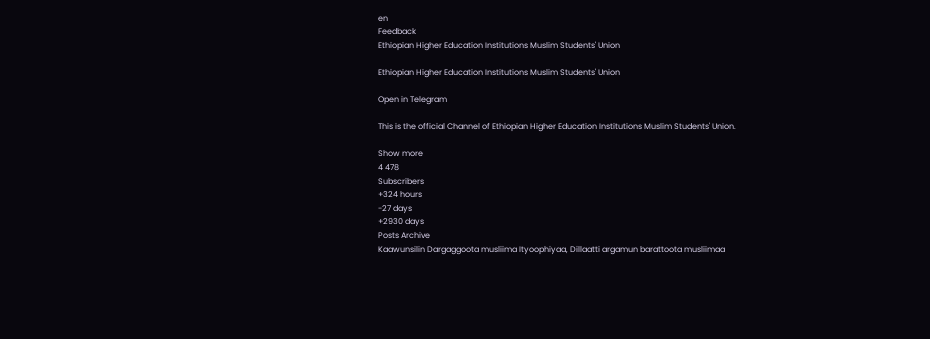en
Feedback
Ethiopian Higher Education Institutions Muslim Students' Union

Ethiopian Higher Education Institutions Muslim Students' Union

Open in Telegram

This is the official Channel of Ethiopian Higher Education Institutions Muslim Students' Union.

Show more
4 478
Subscribers
+324 hours
-27 days
+2930 days
Posts Archive
Kaawunsilin Dargaggoota musliima Ityoophiyaa, Dillaatti argamun barattoota musliimaa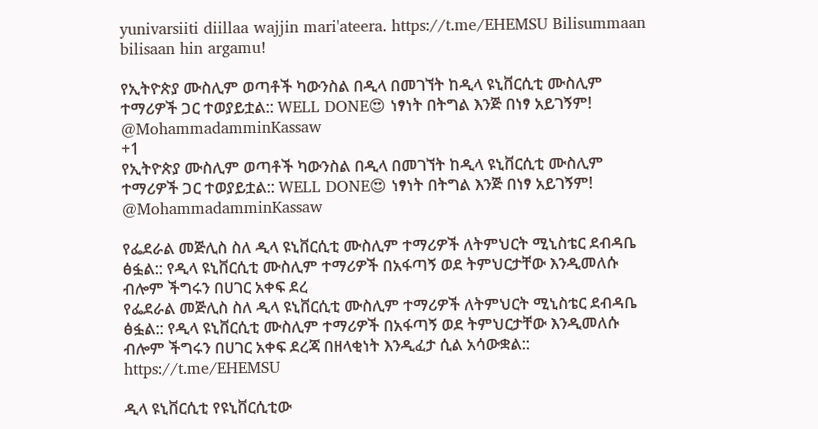yunivarsiiti diillaa wajjin mari'ateera. https://t.me/EHEMSU Bilisummaan bilisaan hin argamu!

የኢትዮጵያ ሙስሊም ወጣቶች ካውንስል በዲላ በመገኘት ከዲላ ዩኒቨርሲቲ ሙስሊም ተማሪዎች ጋር ተወያይቷል:: WELL DONE😍 ነፃነት በትግል እንጅ በነፃ አይገኝም! @MohammadamminKassaw
+1
የኢትዮጵያ ሙስሊም ወጣቶች ካውንስል በዲላ በመገኘት ከዲላ ዩኒቨርሲቲ ሙስሊም ተማሪዎች ጋር ተወያይቷል:: WELL DONE😍 ነፃነት በትግል እንጅ በነፃ አይገኝም! @MohammadamminKassaw

የፌደራል መጅሊስ ስለ ዲላ ዩኒቨርሲቲ ሙስሊም ተማሪዎች ለትምህርት ሚኒስቴር ደብዳቤ ፅፏል:: የዲላ ዩኒቨርሲቲ ሙስሊም ተማሪዎች በአፋጣኝ ወደ ትምህርታቸው እንዲመለሱ ብሎም ችግሩን በሀገር አቀፍ ደረ
የፌደራል መጅሊስ ስለ ዲላ ዩኒቨርሲቲ ሙስሊም ተማሪዎች ለትምህርት ሚኒስቴር ደብዳቤ ፅፏል:: የዲላ ዩኒቨርሲቲ ሙስሊም ተማሪዎች በአፋጣኝ ወደ ትምህርታቸው እንዲመለሱ ብሎም ችግሩን በሀገር አቀፍ ደረጃ በዘላቂነት እንዲፈታ ሲል አሳውቋል:: https://t.me/EHEMSU

ዲላ ዩኒቨርሲቲ የዩኒቨርሲቲው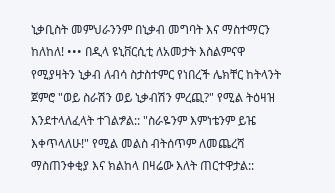ኒቃቢስት መምህራንንም በኒቃብ መግባት እና ማስተማርን ከለከለ! ••• በዲላ ዩኒቨርሲቲ ለአመታት እስልምናዋ የሚያዛትን ኒቃብ ለብሳ ስታስተምር የነበረች ሌክቸር ከትላንት ጀምሮ "ወይ ስራሽን ወይ ኒቃብሽን ምረጪ?" የሚል ትዕዛዝ እንደተላለፈላት ተገልፇል:: "ስራዬንም እምነቴንም ይዤ እቀጥላለሁ!" የሚል መልስ ብትሰጥም ለመጨረሻ ማስጠንቀቂያ እና ክልከላ በዛሬው እለት ጠርተዋታል::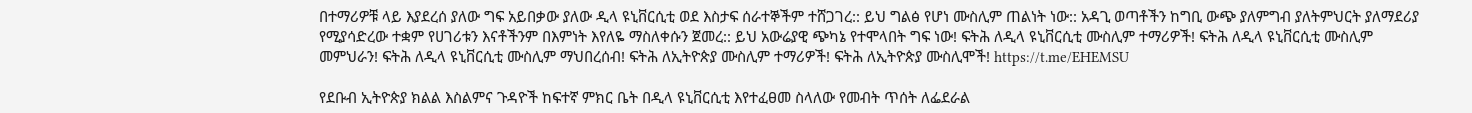በተማሪዎቹ ላይ እያደረሰ ያለው ግፍ አይበቃው ያለው ዲላ ዩኒቨርሲቲ ወደ እስታፍ ሰራተኞችም ተሸጋገረ:: ይህ ግልፅ የሆነ ሙስሊም ጠልነት ነው:: አዳጊ ወጣቶችን ከግቢ ውጭ ያለምግብ ያለትምህርት ያለማደሪያ የሚያሳድረው ተቋም የሀገሪቱን እናቶችንም በእምነት እየለዬ ማስለቀሱን ጀመረ:: ይህ አውሬያዊ ጭካኔ የተሞላበት ግፍ ነው! ፍትሕ ለዲላ ዩኒቨርሲቲ ሙስሊም ተማሪዎች! ፍትሕ ለዲላ ዩኒቨርሲቲ ሙስሊም መምህራን! ፍትሕ ለዲላ ዩኒቨርሲቲ ሙስሊም ማህበረሰብ! ፍትሕ ለኢትዮጵያ ሙስሊም ተማሪዎች! ፍትሕ ለኢትዮጵያ ሙስሊሞች! https://t.me/EHEMSU

የደቡብ ኢትዮጵያ ክልል እስልምና ጉዳዮች ከፍተኛ ምክር ቤት በዲላ ዩኒቨርሲቲ እየተፈፀመ ስላለው የመብት ጥሰት ለፌደራል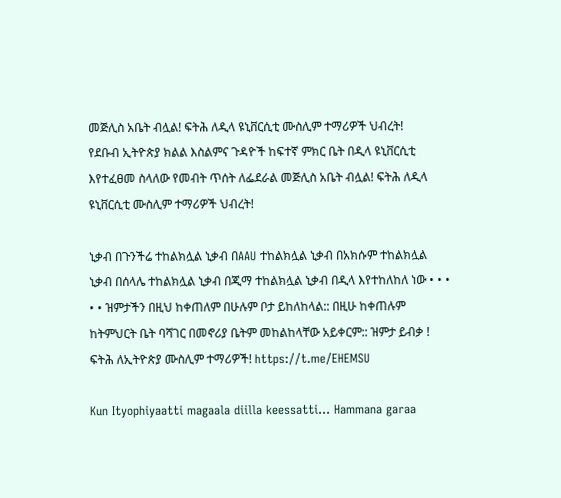መጅሊስ አቤት ብሏል! ፍትሕ ለዲላ ዩኒቨርሲቲ ሙስሊም ተማሪዎች ህብረት!
የደቡብ ኢትዮጵያ ክልል እስልምና ጉዳዮች ከፍተኛ ምክር ቤት በዲላ ዩኒቨርሲቲ እየተፈፀመ ስላለው የመብት ጥሰት ለፌደራል መጅሊስ አቤት ብሏል! ፍትሕ ለዲላ ዩኒቨርሲቲ ሙስሊም ተማሪዎች ህብረት!

ኒቃብ በጉንችሬ ተከልክሏል ኒቃብ በAAU ተከልክሏል ኒቃብ በአክሱም ተከልክሏል ኒቃብ በሰላሌ ተከልክሏል ኒቃብ በጂማ ተከልክሏል ኒቃብ በዲላ እየተከለከለ ነው • • • • • ዝምታችን በዚህ ከቀጠለም በሁሉም ቦታ ይከለከላል:: በዚሁ ከቀጠሉም ከትምህርት ቤት ባሻገር በመኖሪያ ቤትም መከልከላቸው አይቀርም:: ዝምታ ይብቃ ! ፍትሕ ለኢትዮጵያ ሙስሊም ተማሪዎች! https://t.me/EHEMSU

Kun Ityophiyaatti magaala diilla keessatti... Hammana garaa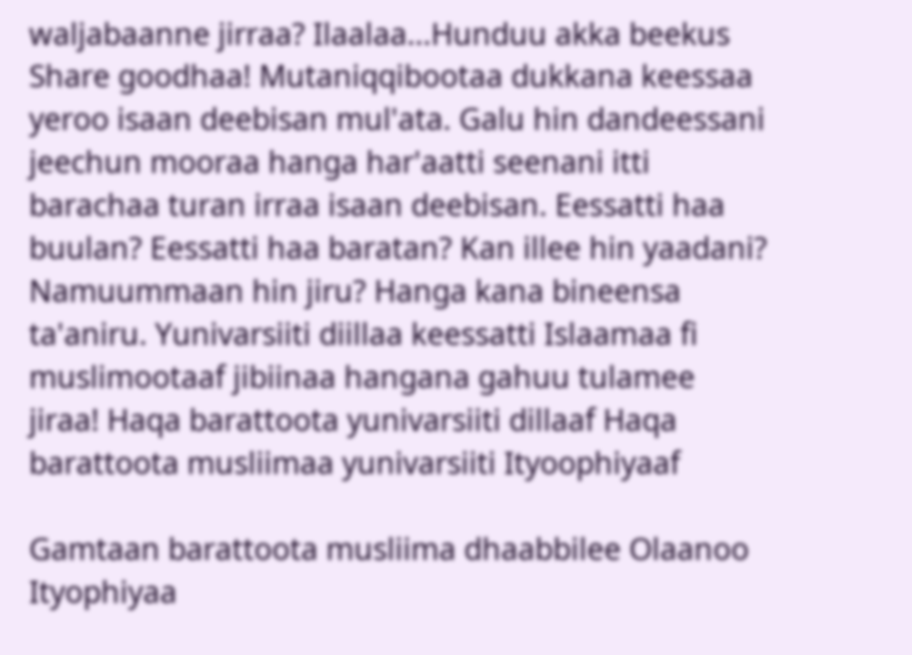waljabaanne jirraa? Ilaalaa...Hunduu akka beekus Share goodhaa! Mutaniqqibootaa dukkana keessaa yeroo isaan deebisan mul'ata. Galu hin dandeessani jeechun mooraa hanga har'aatti seenani itti barachaa turan irraa isaan deebisan. Eessatti haa buulan? Eessatti haa baratan? Kan illee hin yaadani? Namuummaan hin jiru? Hanga kana bineensa ta'aniru. Yunivarsiiti diillaa keessatti Islaamaa fi muslimootaaf jibiinaa hangana gahuu tulamee jiraa! Haqa barattoota yunivarsiiti dillaaf Haqa barattoota musliimaa yunivarsiiti Ityoophiyaaf

Gamtaan barattoota musliima dhaabbilee Olaanoo Ityophiyaa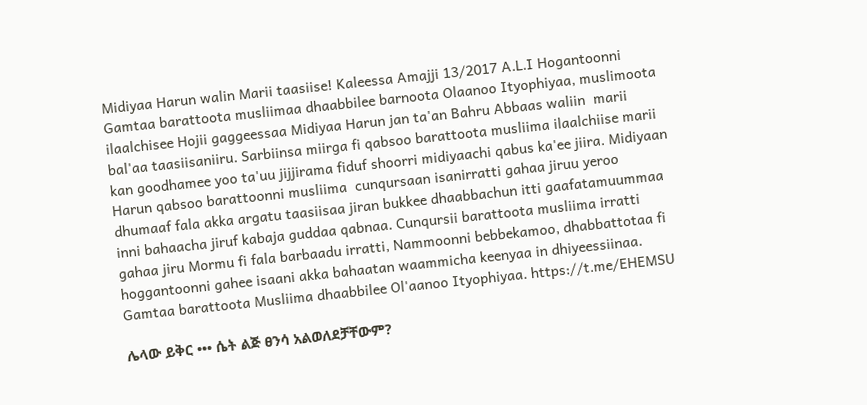Midiyaa Harun walin Marii taasiise! Kaleessa Amajji 13/2017 A.L.I Hogantoonni Gamtaa barattoota musliimaa dhaabbilee barnoota Olaanoo Ityophiyaa, muslimoota ilaalchisee Hojii gaggeessaa Midiyaa Harun jan ta'an Bahru Abbaas waliin  marii bal'aa taasiisaniiru. Sarbiinsa miirga fi qabsoo barattoota musliima ilaalchiise marii kan goodhamee yoo ta'uu jijjirama fiduf shoorri midiyaachi qabus ka'ee jiira. Midiyaan Harun qabsoo barattoonni musliima  cunqursaan isanirratti gahaa jiruu yeroo dhumaaf fala akka argatu taasiisaa jiran bukkee dhaabbachun itti gaafatamuummaa inni bahaacha jiruf kabaja guddaa qabnaa. Cunqursii barattoota musliima irratti gahaa jiru Mormu fi fala barbaadu irratti, Nammoonni bebbekamoo, dhabbattotaa fi hoggantoonni gahee isaani akka bahaatan waammicha keenyaa in dhiyeessiinaa. Gamtaa barattoota Musliima dhaabbilee Ol'aanoo Ityophiyaa. https://t.me/EHEMSU

ሌላው ይቅር ••• ሴት ልጅ ፀንሳ አልወለደቻቸውም?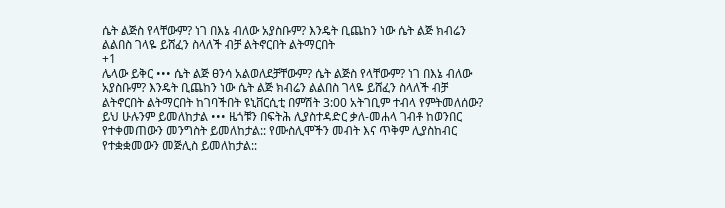ሴት ልጅስ የላቸውም? ነገ በእኔ ብለው አያስቡም? እንዴት ቢጨከን ነው ሴት ልጅ ክብሬን ልልበስ ገላዬ ይሸፈን ስላለች ብቻ ልትኖርበት ልትማርበት
+1
ሌላው ይቅር ••• ሴት ልጅ ፀንሳ አልወለደቻቸውም? ሴት ልጅስ የላቸውም? ነገ በእኔ ብለው አያስቡም? እንዴት ቢጨከን ነው ሴት ልጅ ክብሬን ልልበስ ገላዬ ይሸፈን ስላለች ብቻ ልትኖርበት ልትማርበት ከገባችበት ዩኒቨርሲቲ በምሽት 3:00 አትገቢም ተብላ የምትመለሰው? ይህ ሁሉንም ይመለከታል ••• ዜጎቹን በፍትሕ ሊያስተዳድር ቃለ-መሐላ ገብቶ ከወንበር የተቀመጠውን መንግስት ይመለከታል:: የሙስሊሞችን መብት እና ጥቅም ሊያስከብር የተቋቋመውን መጅሊስ ይመለከታል::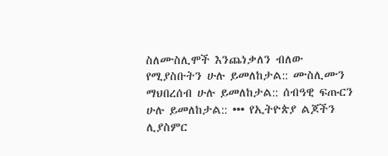ስለሙስሊሞች እንጨነቃለን ብለው የሚያስቡትን ሁሉ ይመለከታል:: ሙስሊሙን ማህበረሰብ ሁሉ ይመለከታል:: ሰብዓዊ ፍጡርን ሁሉ ይመለከታል:: ••• የኢትዮጵያ ልጆችን ሊያስምር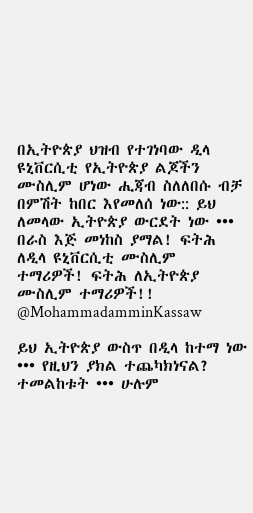በኢትዮጵያ ህዝብ የተገነባው ዲላ ዩኒቨርሲቲ የኢትዮጵያ ልጆችን ሙስሊም ሆነው ሒጃብ ስለለበሱ ብቻ በምሽት ከበር እየመለሰ ነው:: ይህ ለመላው ኢትዮጵያ ውርደት ነው ••• በራስ እጅ መነከስ ያማል! ፍትሕ ለዲላ ዩኒቨርሲቲ ሙስሊም ተማሪዎች! ፍትሕ ለኢትዮጵያ ሙስሊም ተማሪዎች!! @MohammadamminKassaw

ይህ ኢትዮጵያ ውስጥ በዲላ ከተማ ነው ••• የዚህን ያክል ተጨካክነናል? ተመልከቱት ••• ሁሉም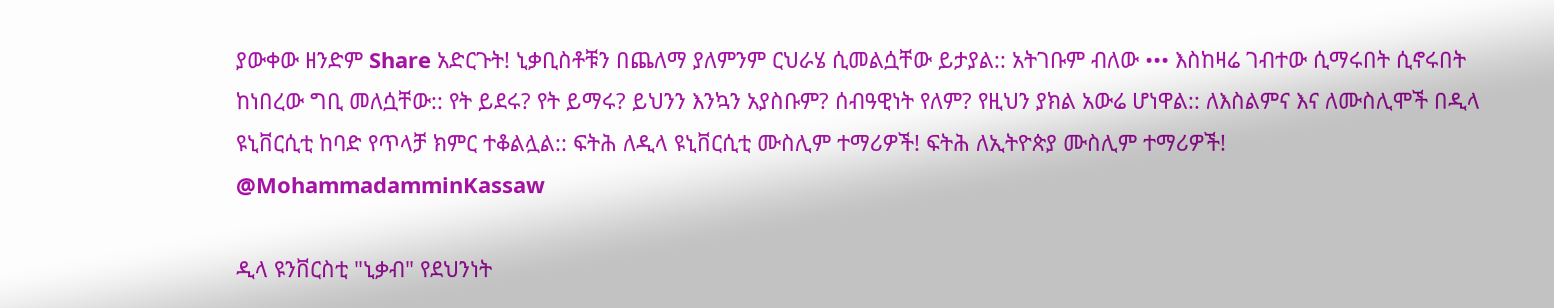ያውቀው ዘንድም Share አድርጉት! ኒቃቢስቶቹን በጨለማ ያለምንም ርህራሄ ሲመልሷቸው ይታያል:: አትገቡም ብለው ••• እስከዛሬ ገብተው ሲማሩበት ሲኖሩበት ከነበረው ግቢ መለሷቸው:: የት ይደሩ? የት ይማሩ? ይህንን እንኳን አያስቡም? ሰብዓዊነት የለም? የዚህን ያክል አውሬ ሆነዋል:: ለእስልምና እና ለሙስሊሞች በዲላ ዩኒቨርሲቲ ከባድ የጥላቻ ክምር ተቆልሏል:: ፍትሕ ለዲላ ዩኒቨርሲቲ ሙስሊም ተማሪዎች! ፍትሕ ለኢትዮጵያ ሙስሊም ተማሪዎች! @MohammadamminKassaw

ዲላ ዩንቨርስቲ "ኒቃብ" የደህንነት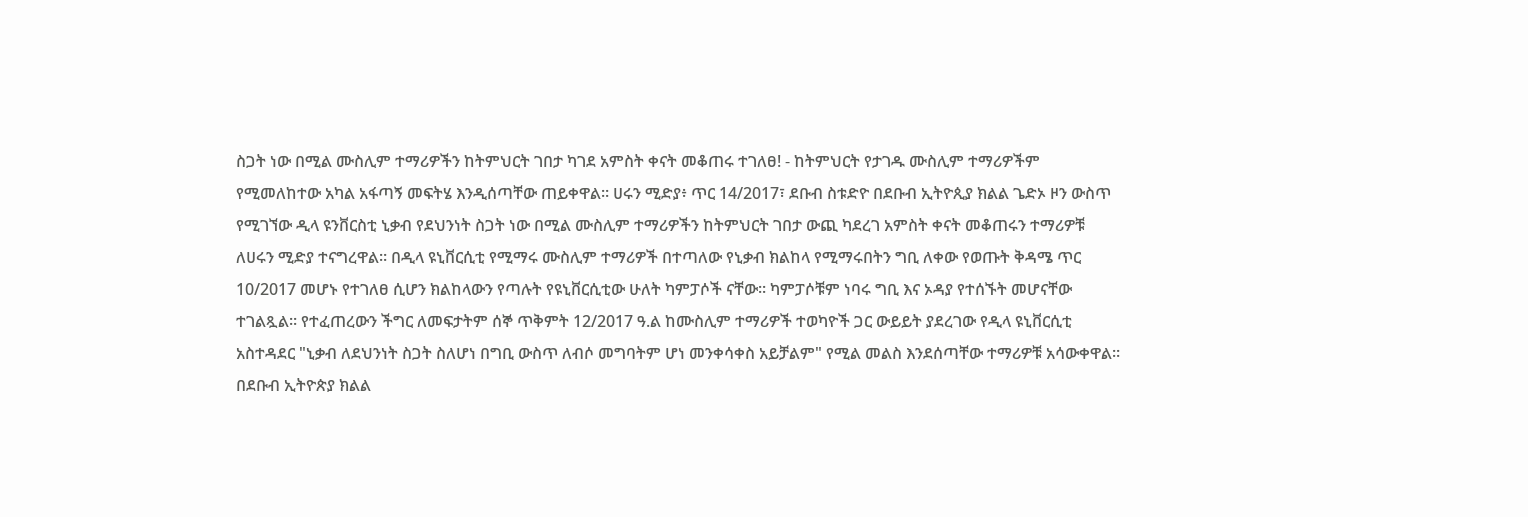ስጋት ነው በሚል ሙስሊም ተማሪዎችን ከትምህርት ገበታ ካገደ አምስት ቀናት መቆጠሩ ተገለፀ! - ከትምህርት የታገዱ ሙስሊም ተማሪዎችም የሚመለከተው አካል አፋጣኝ መፍትሄ እንዲሰጣቸው ጠይቀዋል። ሀሩን ሚድያ፥ ጥር 14/2017፣ ደቡብ ስቱድዮ በደቡብ ኢትዮጲያ ክልል ጌድኦ ዞን ውስጥ የሚገኘው ዲላ ዩንቨርስቲ ኒቃብ የደህንነት ስጋት ነው በሚል ሙስሊም ተማሪዎችን ከትምህርት ገበታ ውጪ ካደረገ አምስት ቀናት መቆጠሩን ተማሪዎቹ ለሀሩን ሚድያ ተናግረዋል። በዲላ ዩኒቨርሲቲ የሚማሩ ሙስሊም ተማሪዎች በተጣለው የኒቃብ ክልከላ የሚማሩበትን ግቢ ለቀው የወጡት ቅዳሜ ጥር 10/2017 መሆኑ የተገለፀ ሲሆን ክልከላውን የጣሉት የዩኒቨርሲቲው ሁለት ካምፓሶች ናቸው፡፡ ካምፓሶቹም ነባሩ ግቢ እና ኦዳያ የተሰኙት መሆናቸው ተገልጿል፡፡ የተፈጠረውን ችግር ለመፍታትም ሰኞ ጥቅምት 12/2017 ዓ.ል ከሙስሊም ተማሪዎች ተወካዮች ጋር ውይይት ያደረገው የዲላ ዩኒቨርሲቲ አስተዳደር "ኒቃብ ለደህንነት ስጋት ስለሆነ በግቢ ውስጥ ለብሶ መግባትም ሆነ መንቀሳቀስ አይቻልም" የሚል መልስ እንደሰጣቸው ተማሪዎቹ አሳውቀዋል። በደቡብ ኢትዮጵያ ክልል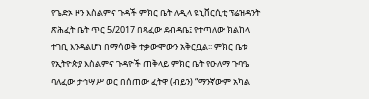የጌድኦ ዞን እስልምና ጉዳች ምክር ቤት ለዲላ ዩኒቨርሲቲ ፕሬዝዳንት ጽሕፈት ቤት ጥር 5/2017 በጻፈው ደብዳቤ፤ የተጣለው ክልከላ ተገቢ እንዳልሆነ በማሳወቅ ተቃውሞውን አቅርቧል፡፡ ምክር ቤቱ የኢትዮጵያ እስልምና ጉዳዮች ጠቅላይ ምክር ቤት የዑለማ ጉባዔ ባለፈው ታኅሣሥ ወር በሰጠው ፈትዋ (ብይን) “ማንኛውም አካል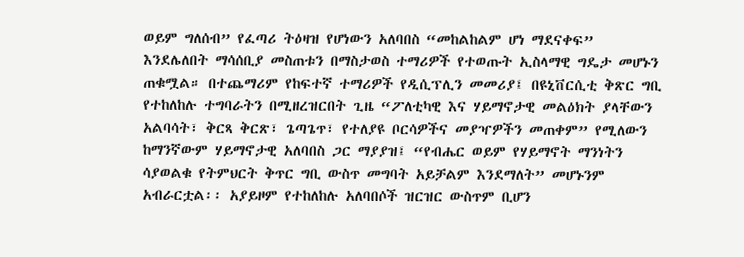ወይም ግለሰብ” የፈጣሪ ትዕዛዝ የሆነውን አለባበስ “መከልከልም ሆነ ማደናቀፍ” እንደሌለበት ማሳሰቢያ መስጠቱን በማስታወስ ተማሪዎች የተወጡት ኢስላማዊ ግዴታ መሆኑን ጠቁሟል። በተጨማሪም የከፍተኛ ተማሪዎች የዲሲፕሊን መመሪያ፤ በዩኒቨርሲቲ ቅጽር ግቢ የተከለከሉ ተግባራትን በሚዘረዝርበት ጊዜ “ፖለቲካዊ እና ሃይማኖታዊ መልዕክት ያላቸውን አልባሳት፣ ቅርጻ ቅርጽ፣ ጌጣጌጥ፣ የተለያዩ ቦርሳዎችና መያዣዎችን መጠቀም” የሚለውን ከማንኛውም ሃይማኖታዊ አለባበስ ጋር ማያያዝ፤ “የብሔር ወይም የሃይማኖት ማንነትን ሳያወልቁ የትምህርት ቅጥር ግቢ ውስጥ መግባት አይቻልም እንደማለት” መሆኑንም አብራርቷል፡፡ አያይዞም የተከለከሉ አለባበሶች ዝርዝር ውስጥም ቢሆን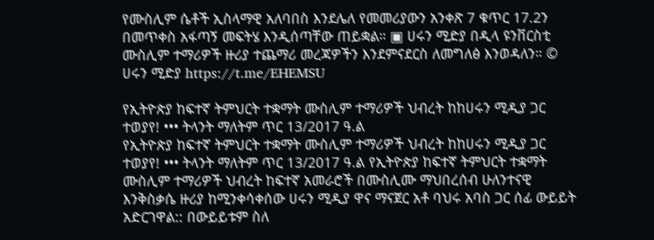የሙስሊም ሴቶች ኢስላማዊ አለባበስ እንደሌለ የመመሪያውን አንቀጽ 7 ቁጥር 17.2ን በመጥቀስ አፋጣኝ መፍትሄ እንዲሰጣቸው ጠይቋል። ▣ ሀሩን ሚድያ በዲላ ዩንቨርስቲ ሙስሊም ተማሪዎች ዙሪያ ተጨማሪ መረጃዎችን እንደምናደርስ ለመግለፅ እንወዳለን። © ሀሩን ሚድያ https://t.me/EHEMSU

የኢትዮጵያ ከፍተኛ ትምህርት ተቋማት ሙስሊም ተማሪዎች ህብረት ከከሀሩን ሚዲያ ጋር ተወያየ! ••• ትላንት ማለትም ጥር 13/2017 ዓ.ል
የኢትዮጵያ ከፍተኛ ትምህርት ተቋማት ሙስሊም ተማሪዎች ህብረት ከከሀሩን ሚዲያ ጋር ተወያየ! ••• ትላንት ማለትም ጥር 13/2017 ዓ.ል የኢትዮጵያ ከፍተኛ ትምህርት ተቋማት ሙስሊም ተማሪዎች ህብረት ከፍተኛ አመራሮች በሙስሊሙ ማህበረሰብ ሁለንተናዊ እንቅስቃሴ ዙሪያ ከሚንቀሳቀሰው ሀሩን ሚዲያ ዋና ማናጀር አቶ ባህሩ አባስ ጋር ሰፊ ውይይት አድርገዋል:: በውይይቱም ስለ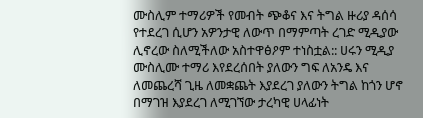ሙስሊም ተማሪዎች የመብት ጭቆና እና ትግል ዙሪያ ዳሰሳ የተደረገ ሲሆን አዎንታዊ ለውጥ በማምጣት ረገድ ሚዲያው ሊኖረው ስለሚችለው አስተዋፅዖም ተነስቷል:: ሀሩን ሚዲያ ሙስሊሙ ተማሪ እየደረሰበት ያለውን ግፍ ለአንዴ እና ለመጨረሻ ጊዜ ለመቋጨት እያደረገ ያለውን ትግል ከጎን ሆኖ በማገዝ እያደረገ ለሚገኘው ታረካዊ ሀላፊነት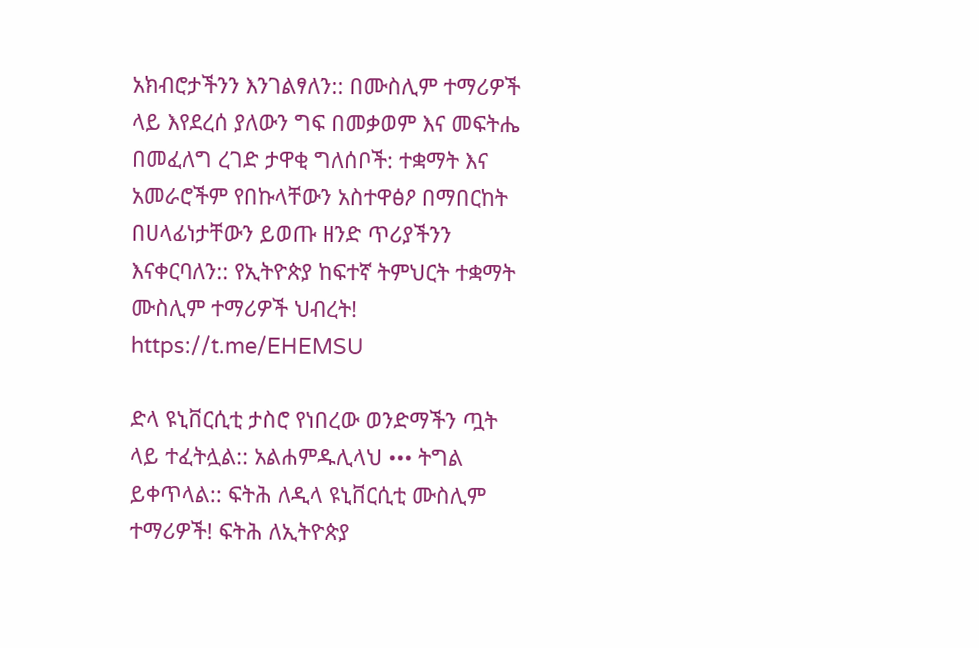አክብሮታችንን እንገልፃለን:: በሙስሊም ተማሪዎች ላይ እየደረሰ ያለውን ግፍ በመቃወም እና መፍትሔ በመፈለግ ረገድ ታዋቂ ግለሰቦች: ተቋማት እና አመራሮችም የበኩላቸውን አስተዋፅዖ በማበርከት በሀላፊነታቸውን ይወጡ ዘንድ ጥሪያችንን እናቀርባለን:: የኢትዮጵያ ከፍተኛ ትምህርት ተቋማት ሙስሊም ተማሪዎች ህብረት! https://t.me/EHEMSU

ድላ ዩኒቨርሲቲ ታስሮ የነበረው ወንድማችን ጧት ላይ ተፈትሏል:: አልሐምዱሊላህ ••• ትግል ይቀጥላል:: ፍትሕ ለዲላ ዩኒቨርሲቲ ሙስሊም ተማሪዎች! ፍትሕ ለኢትዮጵያ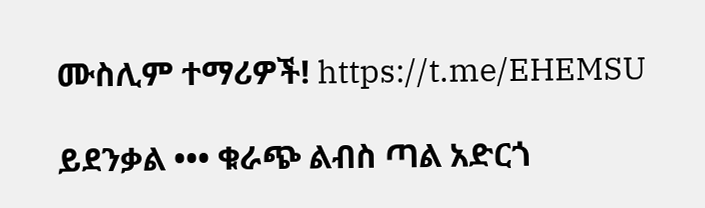ሙስሊም ተማሪዎች! https://t.me/EHEMSU

ይደንቃል ••• ቁራጭ ልብስ ጣል አድርጎ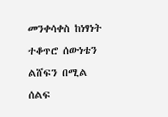መንቀሳቀስ ከነፃነት ተቆጥሮ ሰውነቴን ልሸፍን በሚል ሰልፍ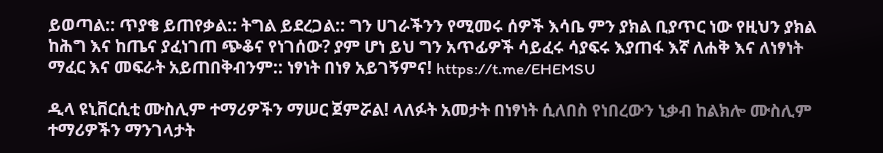ይወጣል:: ጥያቄ ይጠየቃል:: ትግል ይደረጋል:: ግን ሀገራችንን የሚመሩ ሰዎች እሳቤ ምን ያክል ቢያጥር ነው የዚህን ያክል ከሕግ እና ከጤና ያፈነገጠ ጭቆና የነገሰው? ያም ሆነ ይህ ግን አጥፊዎች ሳይፈሩ ሳያፍሩ እያጠፋ እኛ ለሐቅ እና ለነፃነት ማፈር እና መፍራት አይጠበቅብንም:: ነፃነት በነፃ አይገኝምና! https://t.me/EHEMSU

ዲላ ዩኒቨርሲቲ ሙስሊም ተማሪዎችን ማሠር ጀምሯል! ላለፉት አመታት በነፃነት ሲለበስ የነበረውን ኒቃብ ከልክሎ ሙስሊም ተማሪዎችን ማንገላታት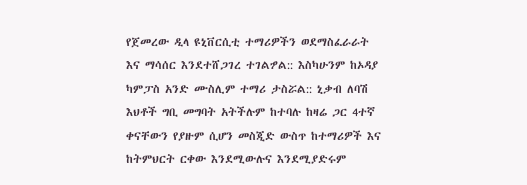የጀመረው ዲላ ዩኒቨርሲቲ ተማሪዎችን ወደማስፈራራት እና ማሳሰር እንደተሸጋገረ ተገልፇል:: እስካሁንም ከኦዳያ ካምፓስ አንድ ሙስሊም ተማሪ ታስሯል:: ኒቃብ ለባሽ እህቶች ግቢ መግባት አትችሉም ከተባሉ ከዛሬ ጋር 4ተኛ ቀናቸውን የያዙም ሲሆን መስጂድ ውስጥ ከተማሪዎች እና ከትምህርት ርቀው እንደሚውሉና እንደሚያድሩም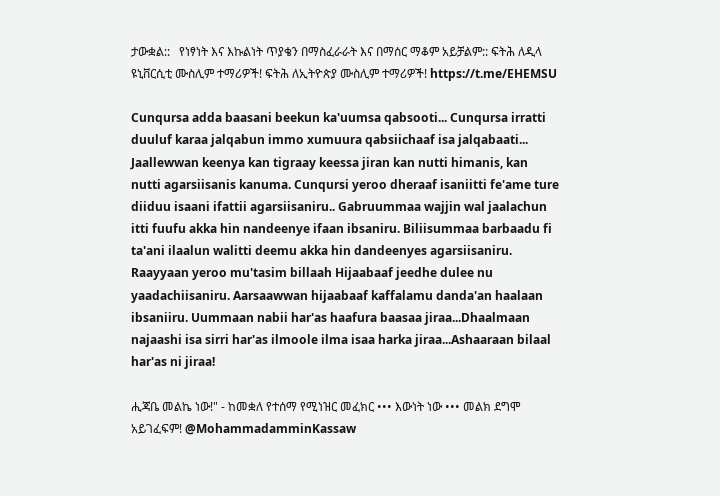ታውቋል::   የነፃነት እና እኩልነት ጥያቄን በማስፈራራት እና በማሰር ማቆም አይቻልም:: ፍትሕ ለዲላ ዩኒቨርሲቲ ሙስሊም ተማሪዎች! ፍትሕ ለኢትዮጵያ ሙስሊም ተማሪዎች! https://t.me/EHEMSU

Cunqursa adda baasani beekun ka'uumsa qabsooti... Cunqursa irratti duuluf karaa jalqabun immo xumuura qabsiichaaf isa jalqabaati... Jaallewwan keenya kan tigraay keessa jiran kan nutti himanis, kan nutti agarsiisanis kanuma. Cunqursi yeroo dheraaf isaniitti fe'ame ture diiduu isaani ifattii agarsiisaniru.. Gabruummaa wajjin wal jaalachun itti fuufu akka hin nandeenye ifaan ibsaniru. Biliisummaa barbaadu fi ta'ani ilaalun walitti deemu akka hin dandeenyes agarsiisaniru. Raayyaan yeroo mu'tasim billaah Hijaabaaf jeedhe dulee nu yaadachiisaniru. Aarsaawwan hijaabaaf kaffalamu danda'an haalaan ibsaniiru. Uummaan nabii har'as haafura baasaa jiraa...Dhaalmaan najaashi isa sirri har'as ilmoole ilma isaa harka jiraa...Ashaaraan bilaal har'as ni jiraa!

ሒጃቤ መልኬ ነው!" - ከመቋለ የተሰማ የሚነዝር መፈክር ••• እውነት ነው ••• መልክ ደግሞ አይገፈፍም! @MohammadamminKassaw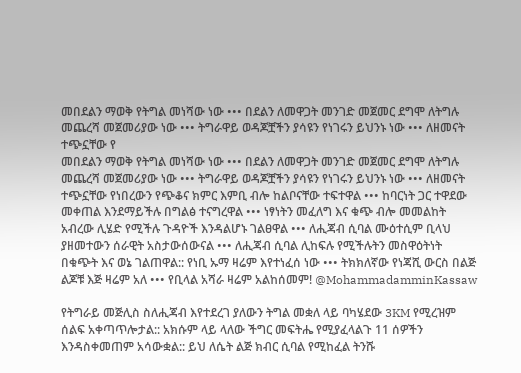መበደልን ማወቅ የትግል መነሻው ነው ••• በደልን ለመዋጋት መንገድ መጀመር ደግሞ ለትግሉ መጨረሻ መጀመሪያው ነው ••• ትግራዋይ ወዳጆቿችን ያሳዩን የነገሩን ይህንኑ ነው ••• ለዘመናት ተጭኗቸው የ
መበደልን ማወቅ የትግል መነሻው ነው ••• በደልን ለመዋጋት መንገድ መጀመር ደግሞ ለትግሉ መጨረሻ መጀመሪያው ነው ••• ትግራዋይ ወዳጆቿችን ያሳዩን የነገሩን ይህንኑ ነው ••• ለዘመናት ተጭኗቸው የነበረውን የጭቆና ክምር እምቢ ብሎ ከልቦናቸው ተፍተዋል ••• ከባርነት ጋር ተዋደው መቀጠል እንደማይችሉ በግልፅ ተናግረዋል ••• ነፃነትን መፈለግ እና ቁጭ ብሎ መመልከት አብረው ሊሄድ የሚችሉ ጉዳዮች እንዳልሆኑ ገልፀዋል ••• ለሒጃብ ሲባል ሙዕተሲም ቢላህ ያዘመተውን ሰራዊት አስታውሰውናል ••• ለሒጃብ ሲባል ሊከፍሉ የሚችሉትን መስዋዕትነት በቁጭት እና ወኔ ገልጠዋል:: የነቢ ኡማ ዛሬም እየተነፈሰ ነው ••• ትክክለኛው የነጃሺ ውርስ በልጅ ልጆቹ እጅ ዛሬም አለ ••• የቢላል አሻራ ዛሬም አልከሰመም! @MohammadamminKassaw

የትግራይ መጅሊስ ስለሒጃብ እየተደረገ ያለውን ትግል መቋለ ላይ ባካሄደው 3KM የሚረዝም ሰልፍ አቀጣጥሎታል:: አክሱም ላይ ላለው ችግር መፍትሔ የሚያፈላልጉ 11 ሰዎችን እንዳስቀመጠም አሳውቋል:: ይህ ለሴት ልጅ ክብር ሲባል የሚከፈል ትንሹ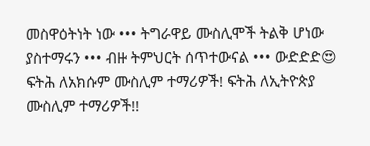መስዋዕትነት ነው ••• ትግራዋይ ሙስሊሞች ትልቅ ሆነው ያስተማሩን ••• ብዙ ትምህርት ሰጥተውናል ••• ውድድድ😍 ፍትሕ ለአክሱም ሙስሊም ተማሪዎች! ፍትሕ ለኢትዮጵያ ሙስሊም ተማሪዎች!!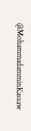@MohammadamminKassaw